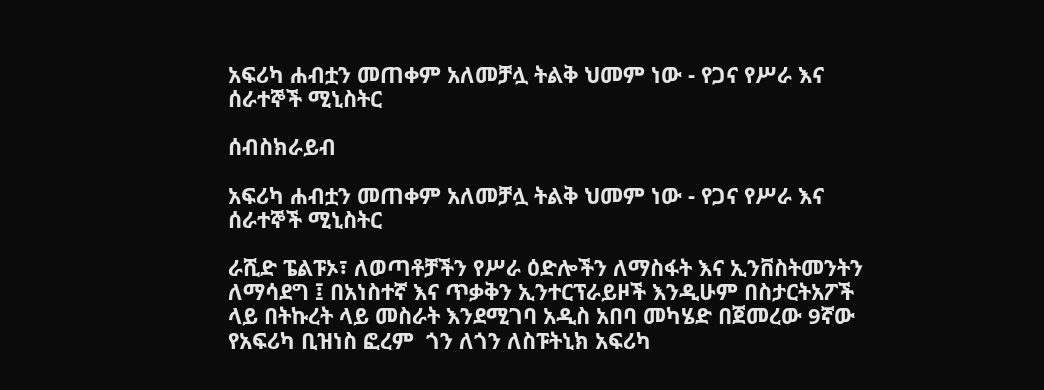አፍሪካ ሐብቷን መጠቀም አለመቻሏ ትልቅ ህመም ነው - የጋና የሥራ እና ሰራተኞች ሚኒስትር

ሰብስክራይብ

አፍሪካ ሐብቷን መጠቀም አለመቻሏ ትልቅ ህመም ነው - የጋና የሥራ እና ሰራተኞች ሚኒስትር

ራሺድ ፔልፑኦ፣ ለወጣቶቻችን የሥራ ዕድሎችን ለማስፋት እና ኢንቨስትመንትን ለማሳደግ ፤ በአነስተኛ እና ጥቃቅን ኢንተርፕራይዞች እንዲሁም በስታርትአፖች ላይ በትኩረት ላይ መስራት እንደሚገባ አዲስ አበባ መካሄድ በጀመረው 9ኛው የአፍሪካ ቢዝነስ ፎረም  ጎን ለጎን ለስፑትኒክ አፍሪካ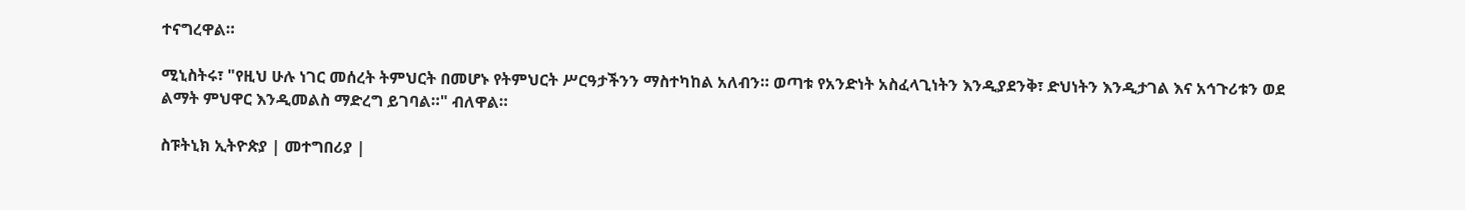ተናግረዋል።

ሚኒስትሩ፣ "የዚህ ሁሉ ነገር መሰረት ትምህርት በመሆኑ የትምህርት ሥርዓታችንን ማስተካከል አለብን። ወጣቱ የአንድነት አስፈላጊነትን እንዲያደንቅ፣ ድህነትን እንዲታገል እና አኅጉሪቱን ወደ ልማት ምህዋር እንዲመልስ ማድረግ ይገባል።" ብለዋል።

ስፑትኒክ ኢትዮጵያ | መተግበሪያ |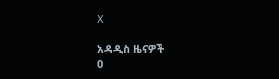X

አዳዲስ ዜናዎች
0